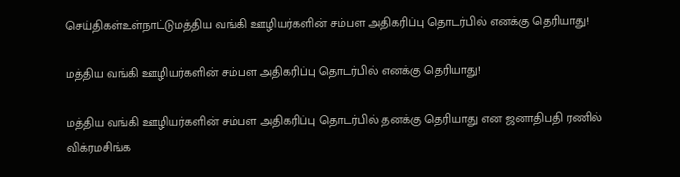செய்திகள்உள்நாட்டுமத்திய வங்கி ஊழியர்களின் சம்பள அதிகரிப்பு தொடர்பில் எனக்கு தெரியாது!

மத்திய வங்கி ஊழியர்களின் சம்பள அதிகரிப்பு தொடர்பில் எனக்கு தெரியாது!

மத்திய வங்கி ஊழியர்களின் சம்பள அதிகரிப்பு தொடர்பில் தனக்கு தெரியாது என ஜனாதிபதி ரணில் விக்ரமசிங்க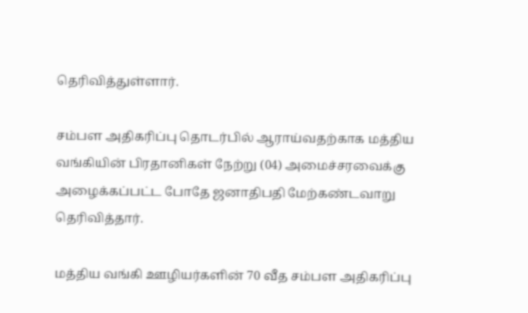தெரிவித்துள்ளார்.

சம்பள அதிகரிப்பு தொடர்பில் ஆராய்வதற்காக மத்திய வங்கியின் பிரதானிகள் நேற்று (04) அமைச்சரவைக்கு அழைக்கப்பட்ட போதே ஜனாதிபதி மேற்கண்டவாறு தெரிவித்தார்.

மத்திய வங்கி ஊழியர்களின் 70 வீத சம்பள அதிகரிப்பு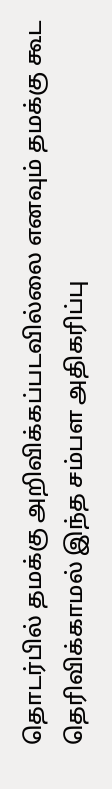தொடர்பில் தமக்கு அறிவிக்கப்படவில்லை எனவும் தமக்கு கூட தெரிவிக்காமல் இந்த சம்பள அதிகரிப்பு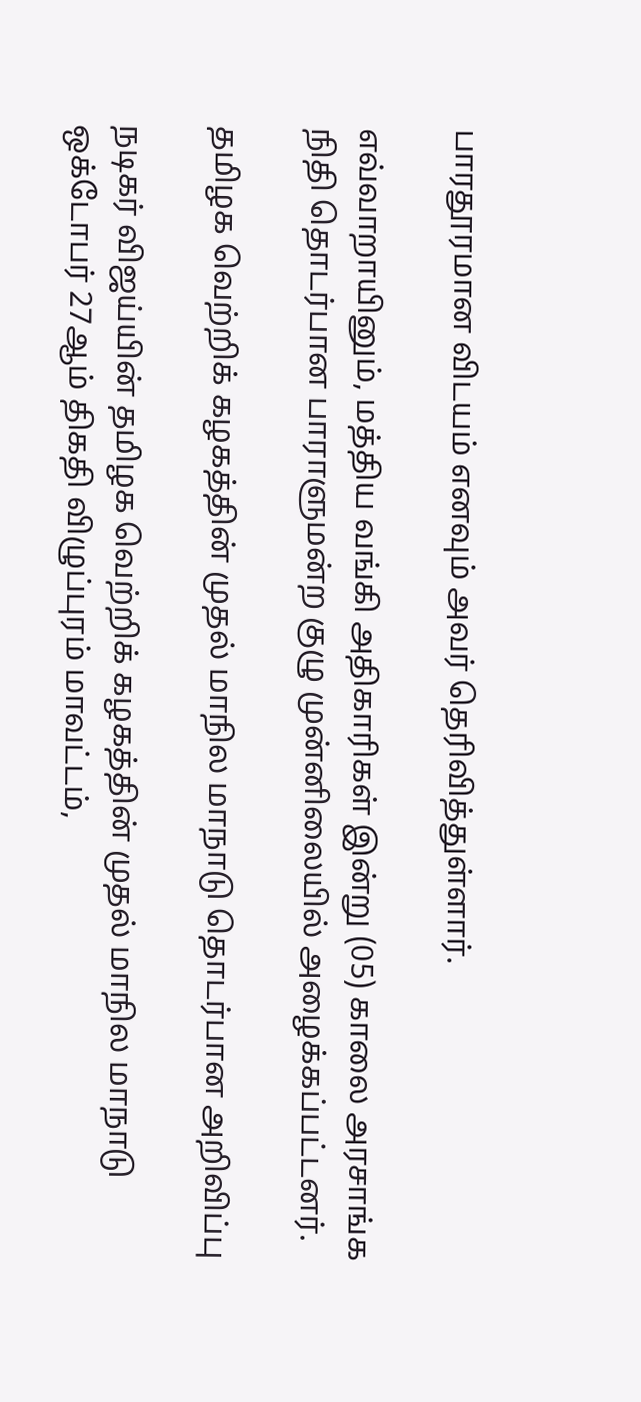பாரதூரமான விடயம் எனவும் அவர் தெரிவித்துள்ளார்.

எவ்வாறாயினும், மத்திய வங்கி அதிகாரிகள் இன்று (05) காலை அரசாங்க நிதி தொடர்பான பாராளுமன்ற குழு முன்னிலையில் அழைக்கப்பட்டனர்.

தமிழக வெற்றிக் கழகத்தின் முதல் மாநில மாநாடு தொடர்பான அறிவிப்பு

நடிகர் விஜய்யின் தமிழக வெற்றிக் கழகத்தின் முதல் மாநில மாநாடு ஒக்டோபர் 27ஆம் திகதி விழுப்புரம் மாவட்டம்,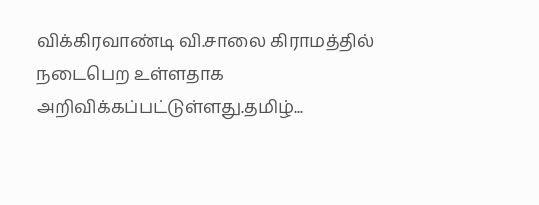விக்கிரவாண்டி வி.சாலை கிராமத்தில் நடைபெற உள்ளதாக அறிவிக்கப்பட்டுள்ளது.தமிழ்...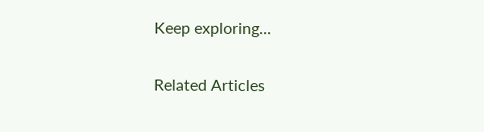Keep exploring...

Related Articles